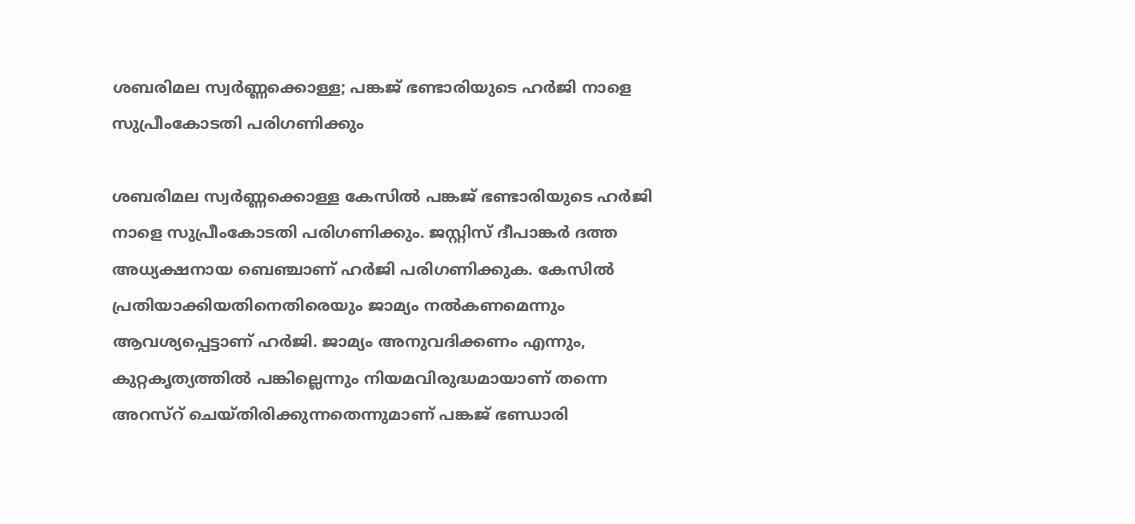ശബരിമല സ്വർണ്ണക്കൊള്ള; പങ്കജ് ഭണ്ടാരിയുടെ ഹർജി നാളെ സുപ്രീംകോടതി പരിഗണിക്കും

ശബരിമല സ്വർണ്ണക്കൊള്ള കേസിൽ പങ്കജ് ഭണ്ടാരിയുടെ ഹർജി നാളെ സുപ്രീംകോടതി പരിഗണിക്കും. ജസ്റ്റിസ് ദീപാങ്കർ ദത്ത അധ്യക്ഷനായ ബെഞ്ചാണ് ഹർജി പരിഗണിക്കുക. കേസിൽ പ്രതിയാക്കിയതിനെതിരെയും ജാമ്യം നൽകണമെന്നും ആവശ്യപ്പെട്ടാണ് ഹർജി. ജാമ്യം അനുവദിക്കണം എന്നും, കുറ്റകൃത്യത്തിൽ പങ്കില്ലെന്നും നിയമവിരുദ്ധമായാണ് തന്നെ അറസ്റ് ചെയ്തിരിക്കുന്നതെന്നുമാണ് പങ്കജ് ഭണ്ഡാരി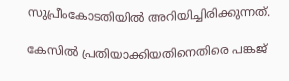സുപ്രീംകോടതിയിൽ അറിയിച്ചിരിക്കുന്നത്.

കേസിൽ പ്രതിയാക്കിയതിനെതിരെ പങ്കജ്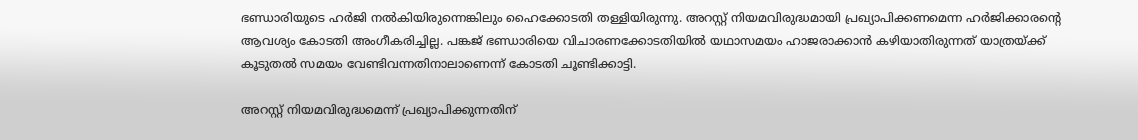ഭണ്ഡാരിയുടെ ഹര്‍ജി നൽകിയിരുന്നെങ്കിലും ഹൈക്കോടതി തള്ളിയിരുന്നു. അറസ്റ്റ് നിയമവിരുദ്ധമായി പ്രഖ്യാപിക്കണമെന്ന ഹര്‍ജിക്കാരന്‍റെ ആവശ്യം കോടതി അംഗീകരിച്ചില്ല. പങ്കജ് ഭണ്ഡാരിയെ വിചാരണക്കോടതിയില്‍ യഥാസമയം ഹാജരാക്കാന്‍ കഴിയാതിരുന്നത് യാത്രയ്ക്ക് കൂടുതല്‍ സമയം വേണ്ടിവന്നതിനാലാണെന്ന് കോടതി ചൂണ്ടിക്കാട്ടി.

അറസ്റ്റ് നിയമവിരുദ്ധമെന്ന് പ്രഖ്യാപിക്കുന്നതിന്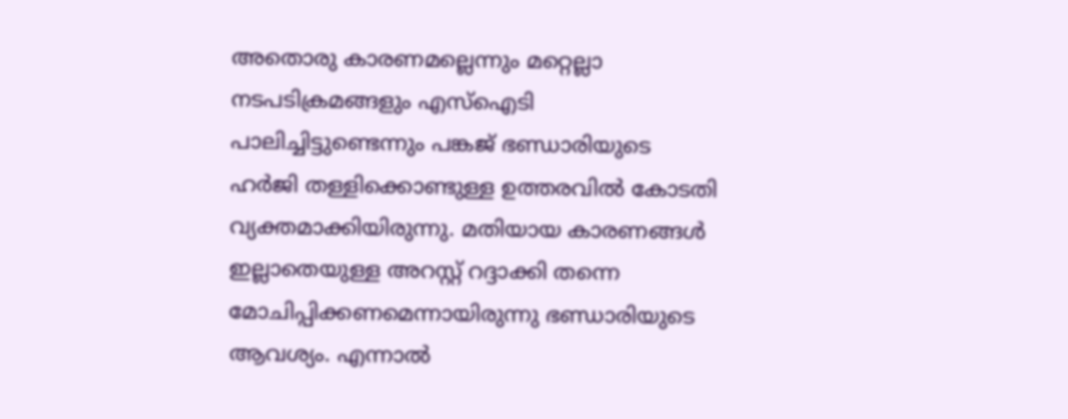അതൊരു കാരണമല്ലെന്നും മറ്റെല്ലാ നടപടിക്രമങ്ങളും എസ്‌ഐടി പാലിച്ചിട്ടുണ്ടെന്നും പങ്കജ് ഭണ്ഡാരിയുടെ ഹര്‍ജി തള്ളിക്കൊണ്ടുള്ള ഉത്തരവില്‍ കോടതി വ്യക്തമാക്കിയിരുന്നു. മതിയായ കാരണങ്ങള്‍ ഇല്ലാതെയുള്ള അറസ്റ്റ് റദ്ദാക്കി തന്നെ മോചിപ്പിക്കണമെന്നായിരുന്നു ഭണ്ഡാരിയുടെ ആവശ്യം. എന്നാല്‍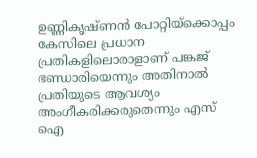ഉണ്ണികൃഷ്ണന്‍ പോറ്റിയ്ക്കൊപ്പം കേസിലെ പ്രധാന പ്രതികളിലൊരാളാണ് പങ്കജ് ഭണ്ഡാരിയെന്നും അതിനാല്‍ പ്രതിയുടെ ആവശ്യം അംഗീകരിക്കരുതെന്നും എസ് ഐ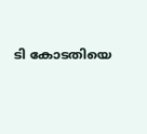ടി കോടതിയെ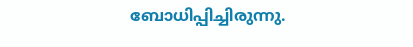ബോധിപ്പിച്ചിരുന്നു.